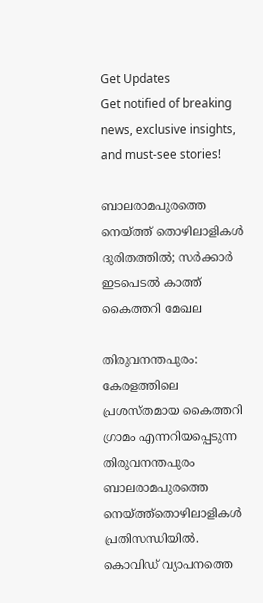Get Updates
Get notified of breaking news, exclusive insights, and must-see stories!

ബാലരാമപുരത്തെ നെയ്ത്ത് തൊഴിലാളികൾ ദുരിതത്തിൽ; സർക്കാർ ഇടപെടൽ കാത്ത് കൈത്തറി മേഖല

തിരുവനന്തപുരം: കേരളത്തിലെ പ്രശസ്തമായ കൈത്തറി ഗ്രാമം എന്നറിയപ്പെടുന്ന തിരുവനന്തപുരം ബാലരാമപുരത്തെ നെയ്ത്ത്തൊഴിലാളികൾ പ്രതിസന്ധിയിൽ. കൊവിഡ് വ്യാപനത്തെ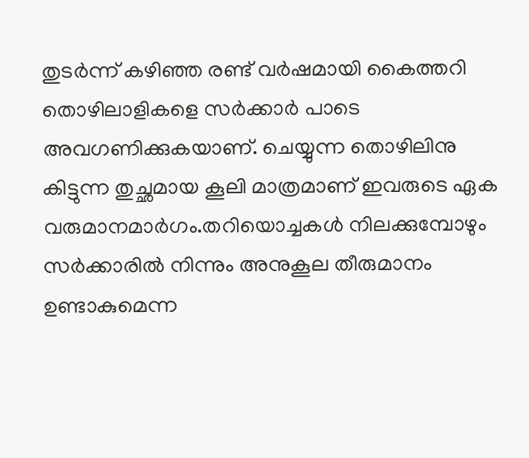തുടർന്ന് കഴിഞ്ഞ രണ്ട് വർഷമായി കൈത്തറി തൊഴിലാളികളെ സർക്കാർ പാടെ അവഗണിക്കുകയാണ്. ചെയ്യുന്ന തൊഴിലിനു കിട്ടുന്ന തുച്ഛമായ കൂലി മാത്രമാണ് ഇവരുടെ ഏക വരുമാനമാർഗം.തറിയൊച്ചകൾ നിലക്കുമ്പോഴും സർക്കാരിൽ നിന്നും അനുകൂല തീരുമാനം ഉണ്ടാകുമെന്ന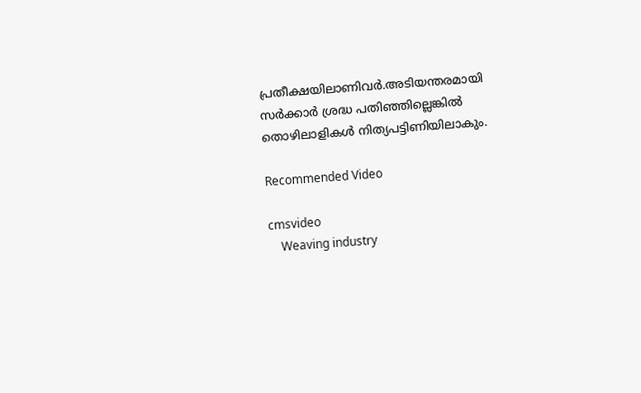പ്രതീക്ഷയിലാണിവർ.അടിയന്തരമായി സർക്കാർ ശ്രദ്ധ പതിഞ്ഞില്ലെങ്കിൽ തൊഴിലാളികൾ നിത്യപട്ടിണിയിലാകും.

Recommended Video

cmsvideo
    Weaving industry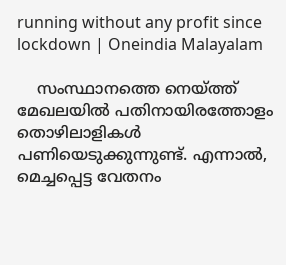running without any profit since lockdown | Oneindia Malayalam

    സംസ്ഥാനത്തെ നെയ്ത്ത് മേഖലയിൽ പതിനായിരത്തോളം തൊഴിലാളികൾ പണിയെടുക്കുന്നുണ്ട്. എന്നാൽ, മെച്ചപ്പെട്ട വേതനം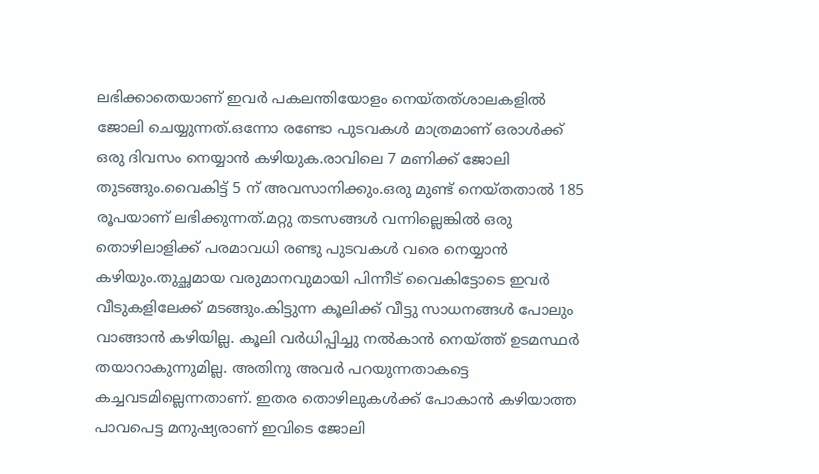ലഭിക്കാതെയാണ് ഇവർ പകലന്തിയോളം നെയ്തത്‍ശാലകളിൽ ജോലി ചെയ്യുന്നത്.ഒന്നോ രണ്ടോ പുടവകൾ മാത്രമാണ് ഒരാൾക്ക് ഒരു ദിവസം നെയ്യാൻ കഴിയുക.രാവിലെ 7 മണിക്ക് ജോലി തുടങ്ങും.വൈകിട്ട് 5 ന് അവസാനിക്കും.ഒരു മുണ്ട് നെയ്തതാൽ 185 രൂപയാണ് ലഭിക്കുന്നത്.മറ്റു തടസങ്ങൾ വന്നില്ലെങ്കിൽ ഒരു തൊഴിലാളിക്ക് പരമാവധി രണ്ടു പുടവകൾ വരെ നെയ്യാൻ കഴിയും.തുച്ഛമായ വരുമാനവുമായി പിന്നീട് വൈകിട്ടോടെ ഇവർ വീടുകളിലേക്ക് മടങ്ങും.കിട്ടുന്ന കൂലിക്ക് വീട്ടു സാധനങ്ങൾ പോലും വാങ്ങാൻ കഴിയില്ല. കൂലി വർധിപ്പിച്ചു നൽകാൻ നെയ്ത്ത് ഉടമസ്ഥർ തയാറാകുന്നുമില്ല. അതിനു അവർ പറയുന്നതാകട്ടെ കച്ചവടമില്ലെന്നതാണ്. ഇതര തൊഴിലുകൾക്ക് പോകാൻ കഴിയാത്ത പാവപെട്ട മനുഷ്യരാണ് ഇവിടെ ജോലി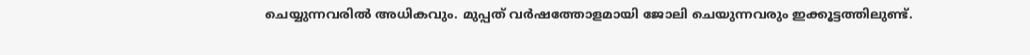ചെയ്യുന്നവരിൽ അധികവും. മുപ്പത് വർഷത്തോളമായി ജോലി ചെയുന്നവരും ഇക്കൂട്ടത്തിലുണ്ട്.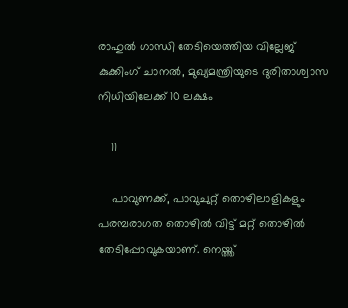രാഹുൽ ഗാന്ധി തേടിയെത്തിയ വില്ലേജ് കുക്കിംഗ് ചാനൽ, മുഖ്യമന്ത്രിയുടെ ദുരിതാശ്വാസ നിധിയിലേക്ക് 10 ലക്ഷം

    11

    പാവുണക്ക്, പാവുചുറ്റ് തൊഴിലാളികളും പരമ്പരാഗത തൊഴിൽ വിട്ട് മറ്റ് തൊഴിൽ തേടിപ്പോവുകയാണ്. നെയ്ത്ത്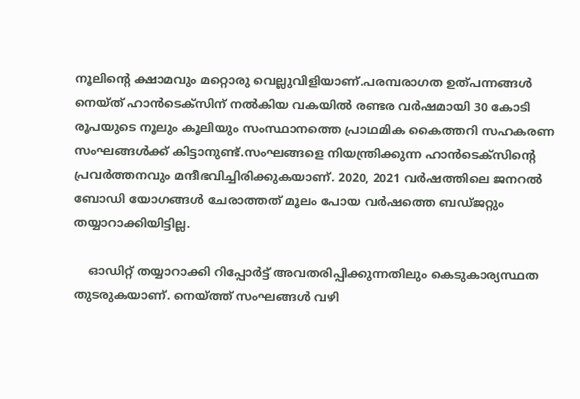നൂലിന്റെ ക്ഷാമവും മറ്റൊരു വെല്ലുവിളിയാണ്.പരമ്പരാഗത ഉത്പന്നങ്ങൾ നെയ്ത് ഹാൻടെക്സിന് നൽകിയ വകയിൽ രണ്ടര വർഷമായി 30 കോടി രൂപയുടെ നൂലും കൂലിയും സംസ്ഥാനത്തെ പ്രാഥമിക കൈത്തറി സഹകരണ സംഘങ്ങൾക്ക് കിട്ടാനുണ്ട്.സംഘങ്ങളെ നിയന്ത്രിക്കുന്ന ഹാൻടെക്സിന്റെ പ്രവർത്തനവും മന്ദീഭവിച്ചിരിക്കുകയാണ്. 2020, 2021 വർഷത്തിലെ ജനറ‍ൽ ബോഡി യോഗങ്ങൾ ചേരാത്തത് മൂലം പോയ വർഷത്തെ ബഡ്ജറ്റും തയ്യാറാക്കിയിട്ടില്ല.

    ഓഡിറ്റ് തയ്യാറാക്കി റിപ്പോർട്ട് അവതരിപ്പിക്കുന്നതിലും കെടുകാര്യസ്ഥത തുടരുകയാണ്. നെയ്ത്ത് സംഘങ്ങൾ വഴി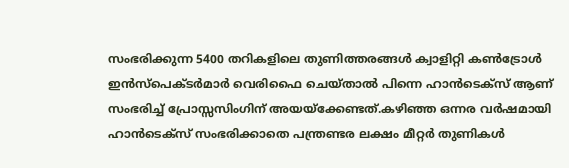സംഭരിക്കുന്ന 5400 തറികളിലെ തുണിത്തരങ്ങൾ ക്വാളിറ്റി കൺട്രോൾ ഇൻസ്പെക്ടർമാർ വെരിഫൈ ചെയ്താൽ പിന്നെ ഹാൻടെക്സ് ആണ് സംഭരിച്ച് പ്രോസ്സസിംഗിന് അയയ്ക്കേണ്ടത്.കഴിഞ്ഞ ഒന്നര വർഷമായി ഹാൻടെക്സ് സംഭരിക്കാതെ പന്ത്രണ്ടര ലക്ഷം മീറ്റർ തുണികൾ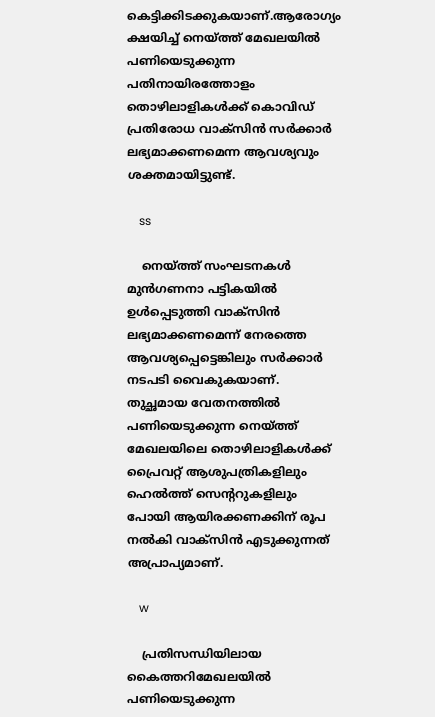കെട്ടിക്കിടക്കുകയാണ്.ആരോഗ്യം ക്ഷയിച്ച് നെയ്ത്ത് മേഖലയിൽ പണിയെടുക്കുന്ന പതിനായിരത്തോളം തൊഴിലാളികൾക്ക് കൊവിഡ് പ്രതിരോധ വാക്സിൻ സർക്കാർ ലഭ്യമാക്കണമെന്ന ആവശ്യവും ശക്തമായിട്ടുണ്ട്.

    ss

    നെയ്ത്ത് സംഘടനകൾ മുൻഗണനാ പട്ടികയിൽ ഉൾപ്പെടുത്തി വാക്സിൻ ലഭ്യമാക്കണമെന്ന് നേരത്തെ ആവശ്യപ്പെട്ടെങ്കിലും സർക്കാർ നടപടി വൈകുകയാണ്. തുച്ഛമായ വേതനത്തിൽ പണിയെടുക്കുന്ന നെയ്ത്ത് മേഖലയിലെ തൊഴിലാളികൾക്ക് പ്രൈവറ്റ് ആശുപത്രികളിലും ഹെൽത്ത് സെന്ററുകളിലും പോയി ആയിരക്കണക്കിന് രൂപ നൽകി വാക്സിൻ എടുക്കുന്നത് അപ്രാപ്യമാണ്.

    w

    പ്രതിസന്ധിയിലായ കൈത്തറിമേഖലയിൽ പണിയെടുക്കുന്ന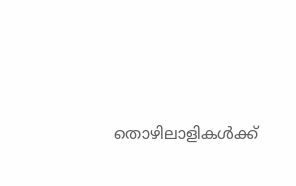തൊഴിലാളികൾക്ക്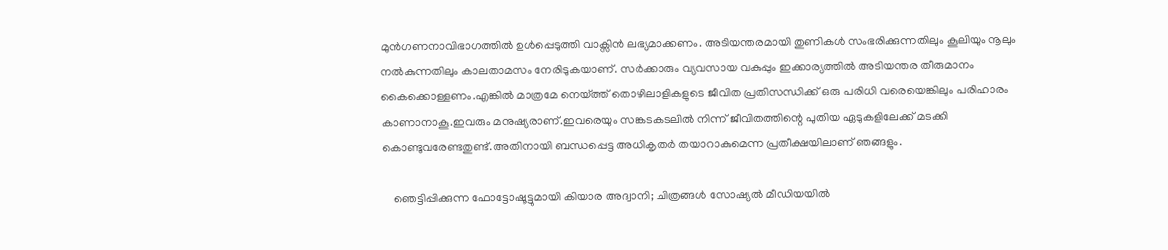മുൻഗണനാവിഭാഗത്തിൽ ഉൾപ്പെടുത്തി വാക്സിൻ ലഭ്യമാക്കണം. അടിയന്തരമായി തുണികൾ സംഭരിക്കുന്നതിലും കൂലിയും നൂലും നൽകുന്നതിലും കാലതാമസം നേരിടുകയാണ്. സർക്കാരും വ്യവസായ വകുപ്പും ഇക്കാര്യത്തിൽ അടിയന്തര തീരുമാനം കൈക്കൊള്ളണം.എങ്കിൽ മാത്രമേ നെയ്ത്ത് തൊഴിലാളികളുടെ ജീവിത പ്രതിസന്ധിക്ക് ഒരു പരിധി വരെയെങ്കിലും പരിഹാരം കാണാനാകൂ.ഇവരും മനുഷ്യരാണ്.ഇവരെയും സങ്കടകടലിൽ നിന്ന് ജീവിതത്തിന്റെ പുതിയ ഏടുകളിലേക്ക് മടക്കി കൊണ്ടുവരേണ്ടതുണ്ട്.അതിനായി ബന്ധപ്പെട്ട അധികൃതർ തയാറാകുമെന്ന പ്രതീക്ഷയിലാണ് ഞങ്ങളും.

    ഞെട്ടിപ്പിക്കുന്ന ഫോട്ടോഷൂട്ടുമായി കിയാര അദ്വാനി; ചിത്രങ്ങള്‍ സോഷ്യല്‍ മീഡിയയില്‍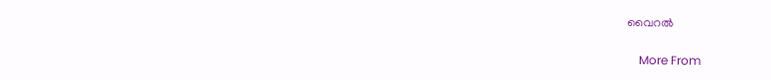വൈറല്‍

    More From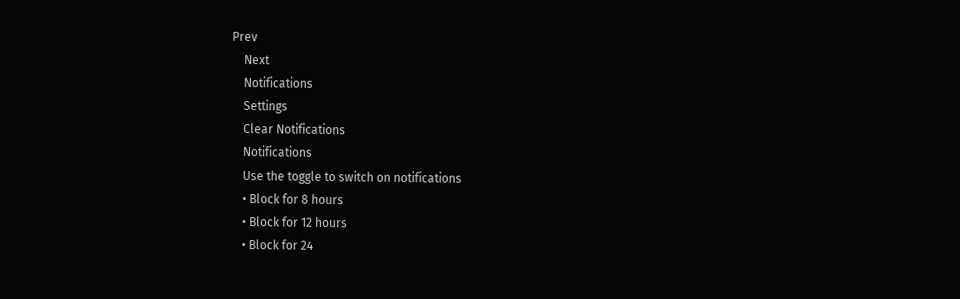Prev
    Next
    Notifications
    Settings
    Clear Notifications
    Notifications
    Use the toggle to switch on notifications
    • Block for 8 hours
    • Block for 12 hours
    • Block for 24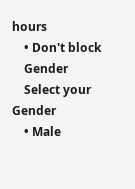hours
    • Don't block
    Gender
    Select your Gender
    • Male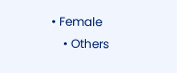• Female
    • Others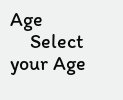Age
    Select your Age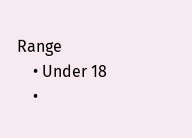Range
    • Under 18
    •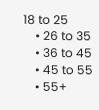18 to 25
    • 26 to 35
    • 36 to 45
    • 45 to 55
    • 55+